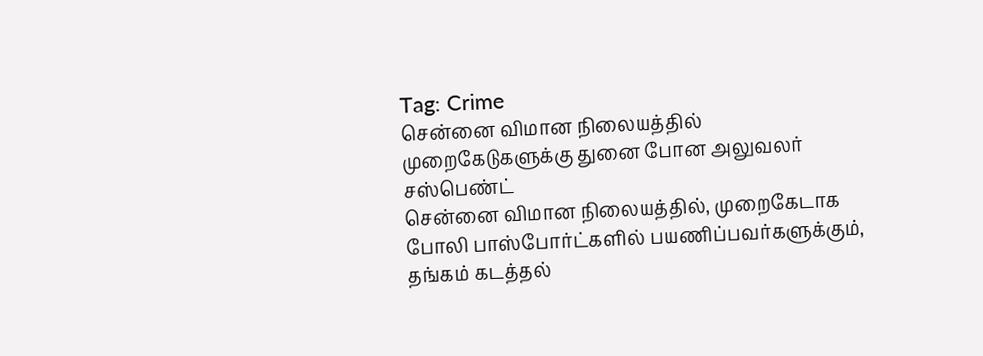Tag: Crime
சென்னை விமான நிலையத்தில் முறைகேடுகளுக்கு துனை போன அலுவலர் சஸ்பெண்ட்
சென்னை விமான நிலையத்தில், முறைகேடாக போலி பாஸ்போர்ட்களில் பயணிப்பவர்களுக்கும், தங்கம் கடத்தல்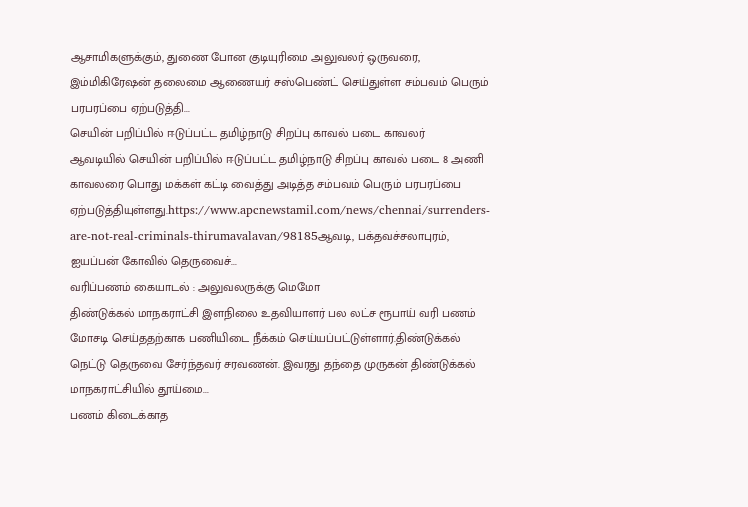ஆசாமிகளுக்கும், துணை போன குடியுரிமை அலுவலர் ஒருவரை, இம்மிகிரேஷன் தலைமை ஆணையர் சஸ்பெண்ட் செய்துள்ள சம்பவம் பெரும் பரபரப்பை ஏற்படுத்தி...
செயின் பறிப்பில் ஈடுப்பட்ட தமிழ்நாடு சிறப்பு காவல் படை காவலர்
ஆவடியில் செயின் பறிப்பில் ஈடுப்பட்ட தமிழ்நாடு சிறப்பு காவல் படை 8 அணி காவலரை பொது மக்கள் கட்டி வைத்து அடித்த சம்பவம் பெரும் பரபரப்பை ஏற்படுத்தியுள்ளது.https://www.apcnewstamil.com/news/chennai/surrenders-are-not-real-criminals-thirumavalavan/98185ஆவடி, பக்தவச்சலாபுரம், ஐயப்பன் கோவில் தெருவைச்...
வரிப்பணம் கையாடல் : அலுவலருக்கு மெமோ
திண்டுக்கல் மாநகராட்சி இளநிலை உதவியாளர் பல லட்ச ரூபாய் வரி பணம் மோசடி செய்ததற்காக பணியிடை நீக்கம் செய்யப்பட்டுள்ளார்.திண்டுக்கல் நெட்டு தெருவை சேர்ந்தவர் சரவணன். இவரது தந்தை முருகன் திண்டுக்கல் மாநகராட்சியில் தூய்மை...
பணம் கிடைக்காத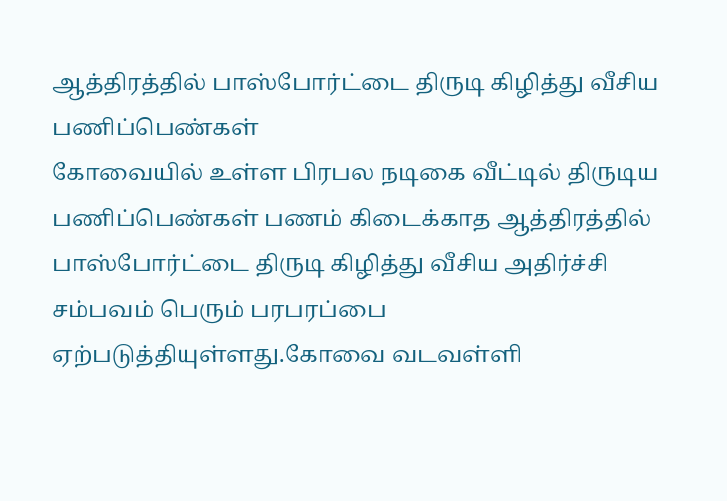ஆத்திரத்தில் பாஸ்போர்ட்டை திருடி கிழித்து வீசிய பணிப்பெண்கள்
கோவையில் உள்ள பிரபல நடிகை வீட்டில் திருடிய பணிப்பெண்கள் பணம் கிடைக்காத ஆத்திரத்தில் பாஸ்போர்ட்டை திருடி கிழித்து வீசிய அதிர்ச்சி சம்பவம் பெரும் பரபரப்பை ஏற்படுத்தியுள்ளது.கோவை வடவள்ளி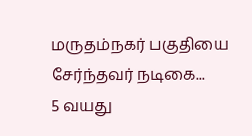மருதம்நகர் பகுதியை சேர்ந்தவர் நடிகை...
5 வயது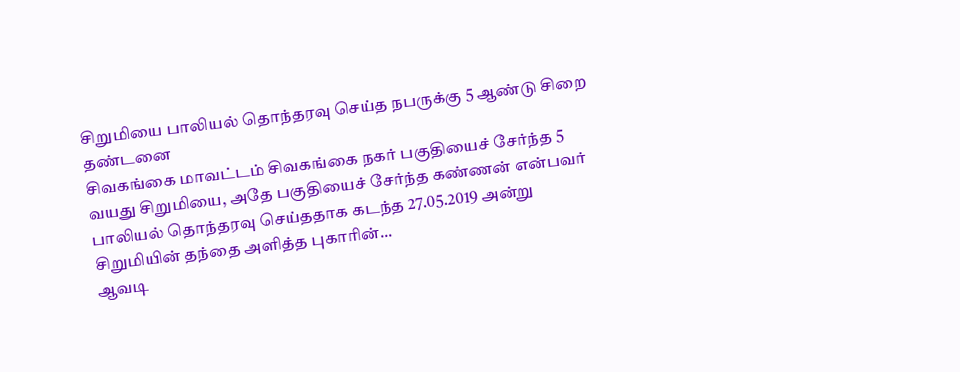சிறுமியை பாலியல் தொந்தரவு செய்த நபருக்கு 5 ஆண்டு சிறை தண்டனை
சிவகங்கை மாவட்டம் சிவகங்கை நகர் பகுதியைச் சேர்ந்த 5 வயது சிறுமியை, அதே பகுதியைச் சேர்ந்த கண்ணன் என்பவர் பாலியல் தொந்தரவு செய்ததாக கடந்த 27.05.2019 அன்று சிறுமியின் தந்தை அளித்த புகாரின்...
ஆவடி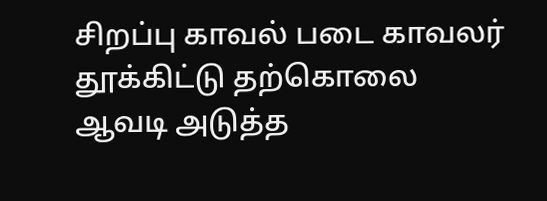சிறப்பு காவல் படை காவலர் தூக்கிட்டு தற்கொலை
ஆவடி அடுத்த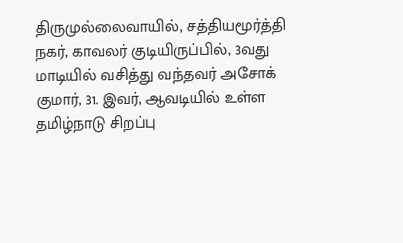திருமுல்லைவாயில், சத்தியமூர்த்தி நகர், காவலர் குடியிருப்பில், 3வது மாடியில் வசித்து வந்தவர் அசோக் குமார், 31. இவர், ஆவடியில் உள்ள தமிழ்நாடு சிறப்பு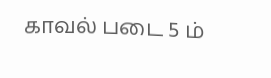காவல் படை 5 ம்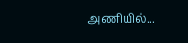அணியில்...